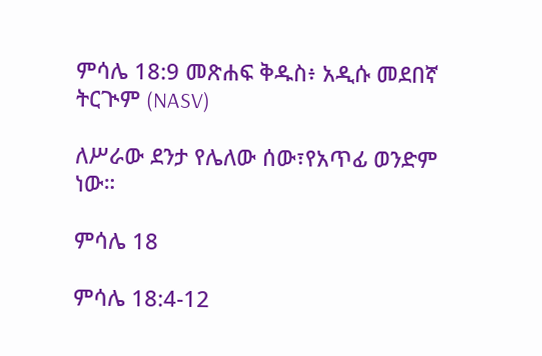ምሳሌ 18:9 መጽሐፍ ቅዱስ፥ አዲሱ መደበኛ ትርጒም (NASV)

ለሥራው ደንታ የሌለው ሰው፣የአጥፊ ወንድም ነው።

ምሳሌ 18

ምሳሌ 18:4-12